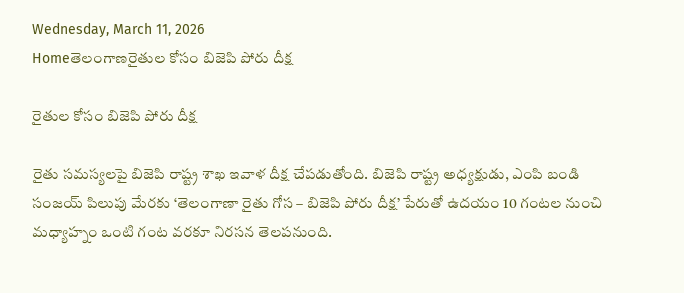Wednesday, March 11, 2026
Homeతెలంగాణరైతుల కోసం బిజెపి పోరు దీక్ష

రైతుల కోసం బిజెపి పోరు దీక్ష

రైతు సమస్యలపై బిజెపి రాష్ట్ర శాఖ ఇవాళ దీక్ష చేపడుతోంది. బిజెపి రాష్ట్ర అధ్యక్షుడు, ఎంపి బండి సంజయ్ పిలుపు మేరకు ‘తెలంగాణా రైతు గోస – బిజెపి పోరు దీక్ష’ పేరుతో ఉదయం 10 గంటల నుంచి మధ్యాహ్నం ఒంటి గంట వరకూ నిరసన తెలపనుంది.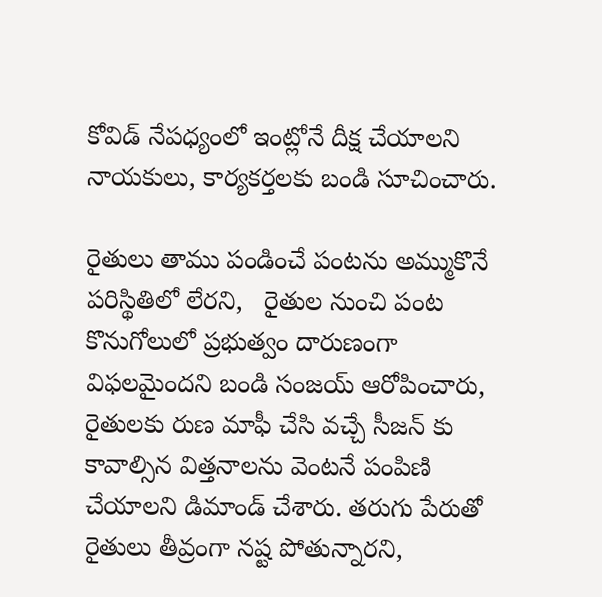కోవిడ్ నేపధ్యంలో ఇంట్లోనే దీక్ష చేయాలని నాయకులు, కార్యకర్తలకు బండి సూచించారు.

రైతులు తాము పండించే పంటను అమ్ముకొనే పరిస్థితిలో లేరని,   రైతుల నుంచి పంట కొనుగోలులో ప్రభుత్వం దారుణంగా విఫలమైందని బండి సంజయ్ ఆరోపించారు, రైతులకు రుణ మాఫీ చేసి వచ్చే సీజన్ కు కావాల్సిన విత్తనాలను వెంటనే పంపిణి చేయాలని డిమాండ్ చేశారు. తరుగు పేరుతో రైతులు తీవ్రంగా నష్ట పోతున్నారని,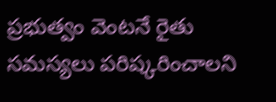ప్రభుత్వం వెంటనే రైతు సమస్యలు పరిష్కరించాలని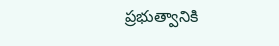ప్రభుత్వానికి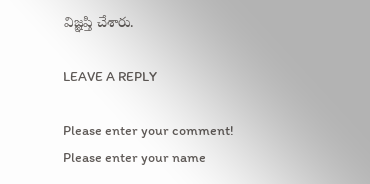విజ్ఞప్తి చేశారు.

LEAVE A REPLY

Please enter your comment!
Please enter your name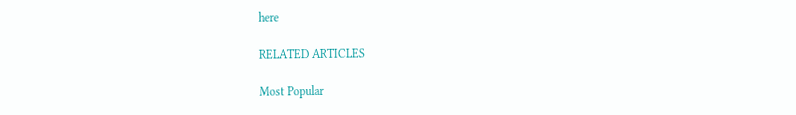here

RELATED ARTICLES

Most Popular